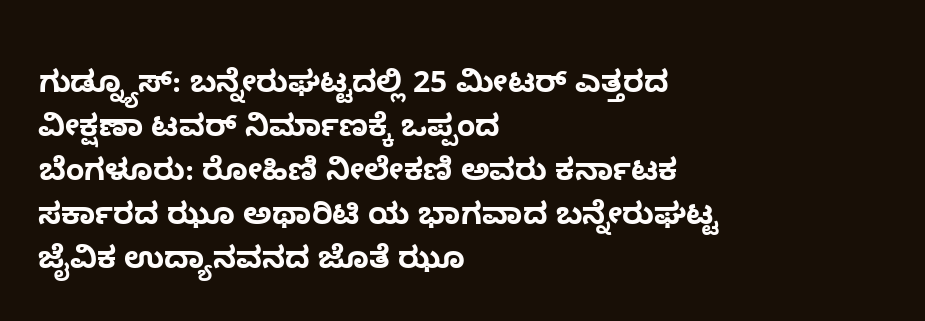ಗುಡ್ನ್ಯೂಸ್: ಬನ್ನೇರುಘಟ್ಟದಲ್ಲಿ 25 ಮೀಟರ್ ಎತ್ತರದ ವೀಕ್ಷಣಾ ಟವರ್ ನಿರ್ಮಾಣಕ್ಕೆ ಒಪ್ಪಂದ
ಬೆಂಗಳೂರು: ರೋಹಿಣಿ ನೀಲೇಕಣಿ ಅವರು ಕರ್ನಾಟಕ ಸರ್ಕಾರದ ಝೂ ಅಥಾರಿಟಿ ಯ ಭಾಗವಾದ ಬನ್ನೇರುಘಟ್ಟ ಜೈವಿಕ ಉದ್ಯಾನವನದ ಜೊತೆ ಝೂ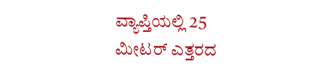ವ್ಯಾಪ್ತಿಯಲ್ಲಿ 25 ಮೀಟರ್ ಎತ್ತರದ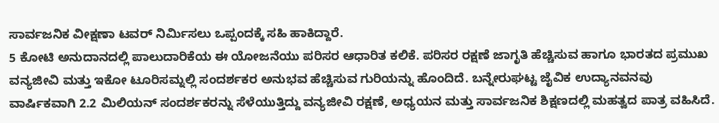ಸಾರ್ವಜನಿಕ ವೀಕ್ಷಣಾ ಟವರ್ ನಿರ್ಮಿಸಲು ಒಪ್ಪಂದಕ್ಕೆ ಸಹಿ ಹಾಕಿದ್ದಾರೆ.
5 ಕೋಟಿ ಅನುದಾನದಲ್ಲಿ ಪಾಲುದಾರಿಕೆಯ ಈ ಯೋಜನೆಯು ಪರಿಸರ ಆಧಾರಿತ ಕಲಿಕೆ. ಪರಿಸರ ರಕ್ಷಣೆ ಜಾಗೃತಿ ಹೆಚ್ಚಿಸುವ ಹಾಗೂ ಭಾರತದ ಪ್ರಮುಖ ವನ್ಯಜೀವಿ ಮತ್ತು ಇಕೋ ಟೂರಿಸಮ್ನಲ್ಲಿ ಸಂದರ್ಶಕರ ಅನುಭವ ಹೆಚ್ಚಿಸುವ ಗುರಿಯನ್ನು ಹೊಂದಿದೆ. ಬನ್ನೇರುಘಟ್ಟ ಜೈವಿಕ ಉದ್ಯಾನವನವು ವಾರ್ಷಿಕವಾಗಿ 2.2 ಮಿಲಿಯನ್ ಸಂದರ್ಶಕರನ್ನು ಸೆಳೆಯುತ್ತಿದ್ದು ವನ್ಯಜೀವಿ ರಕ್ಷಣೆ, ಅಧ್ಯಯನ ಮತ್ತು ಸಾರ್ವಜನಿಕ ಶಿಕ್ಷಣದಲ್ಲಿ ಮಹತ್ವದ ಪಾತ್ರ ವಹಿಸಿದೆ.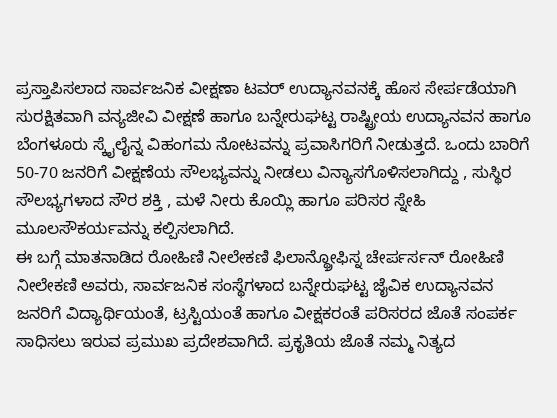ಪ್ರಸ್ತಾಪಿಸಲಾದ ಸಾರ್ವಜನಿಕ ವೀಕ್ಷಣಾ ಟವರ್ ಉದ್ಯಾನವನಕ್ಕೆ ಹೊಸ ಸೇರ್ಪಡೆಯಾಗಿ ಸುರಕ್ಷಿತವಾಗಿ ವನ್ಯಜೀವಿ ವೀಕ್ಷಣೆ ಹಾಗೂ ಬನ್ನೇರುಘಟ್ಟ ರಾಷ್ಟ್ರೀಯ ಉದ್ಯಾನವನ ಹಾಗೂ ಬೆಂಗಳೂರು ಸ್ಕೈಲೈನ್ನ ವಿಹಂಗಮ ನೋಟವನ್ನು ಪ್ರವಾಸಿಗರಿಗೆ ನೀಡುತ್ತದೆ. ಒಂದು ಬಾರಿಗೆ 50-70 ಜನರಿಗೆ ವೀಕ್ಷಣೆಯ ಸೌಲಭ್ಯವನ್ನು ನೀಡಲು ವಿನ್ಯಾಸಗೊಳಿಸಲಾಗಿದ್ದು , ಸುಸ್ಥಿರ ಸೌಲಭ್ಯಗಳಾದ ಸೌರ ಶಕ್ತಿ , ಮಳೆ ನೀರು ಕೊಯ್ಲಿ ಹಾಗೂ ಪರಿಸರ ಸ್ನೇಹಿ ಮೂಲಸೌಕರ್ಯವನ್ನು ಕಲ್ಪಿಸಲಾಗಿದೆ.
ಈ ಬಗ್ಗೆ ಮಾತನಾಡಿದ ರೋಹಿಣಿ ನೀಲೇಕಣಿ ಫಿಲಾನ್ಥ್ರೋಫಿಸ್ನ ಚೇರ್ಪರ್ಸನ್ ರೋಹಿಣಿ ನೀಲೇಕಣಿ ಅವರು, ಸಾರ್ವಜನಿಕ ಸಂಸ್ಥೆಗಳಾದ ಬನ್ನೇರುಘಟ್ಟ ಜೈವಿಕ ಉದ್ಯಾನವನ ಜನರಿಗೆ ವಿದ್ಯಾರ್ಥಿಯಂತೆ, ಟ್ರಸ್ಟಿಯಂತೆ ಹಾಗೂ ವೀಕ್ಷಕರಂತೆ ಪರಿಸರದ ಜೊತೆ ಸಂಪರ್ಕ ಸಾಧಿಸಲು ಇರುವ ಪ್ರಮುಖ ಪ್ರದೇಶವಾಗಿದೆ. ಪ್ರಕೃತಿಯ ಜೊತೆ ನಮ್ಮ ನಿತ್ಯದ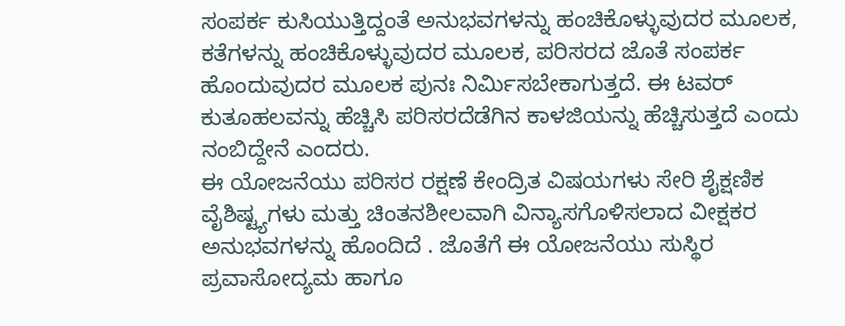ಸಂಪರ್ಕ ಕುಸಿಯುತ್ತಿದ್ದಂತೆ ಅನುಭವಗಳನ್ನು ಹಂಚಿಕೊಳ್ಳುವುದರ ಮೂಲಕ, ಕತೆಗಳನ್ನು ಹಂಚಿಕೊಳ್ಳುವುದರ ಮೂಲಕ, ಪರಿಸರದ ಜೊತೆ ಸಂಪರ್ಕ ಹೊಂದುವುದರ ಮೂಲಕ ಪುನಃ ನಿರ್ಮಿಸಬೇಕಾಗುತ್ತದೆ. ಈ ಟವರ್ ಕುತೂಹಲವನ್ನು ಹೆಚ್ಚಿಸಿ ಪರಿಸರದೆಡೆಗಿನ ಕಾಳಜಿಯನ್ನು ಹೆಚ್ಚಿಸುತ್ತದೆ ಎಂದು ನಂಬಿದ್ದೇನೆ ಎಂದರು.
ಈ ಯೋಜನೆಯು ಪರಿಸರ ರಕ್ಷಣೆ ಕೇಂದ್ರಿತ ವಿಷಯಗಳು ಸೇರಿ ಶೈಕ್ಷಣಿಕ ವೈಶಿಷ್ಟ್ಯಗಳು ಮತ್ತು ಚಿಂತನಶೀಲವಾಗಿ ವಿನ್ಯಾಸಗೊಳಿಸಲಾದ ವೀಕ್ಷಕರ ಅನುಭವಗಳನ್ನು ಹೊಂದಿದೆ . ಜೊತೆಗೆ ಈ ಯೋಜನೆಯು ಸುಸ್ಥಿರ ಪ್ರವಾಸೋದ್ಯಮ ಹಾಗೂ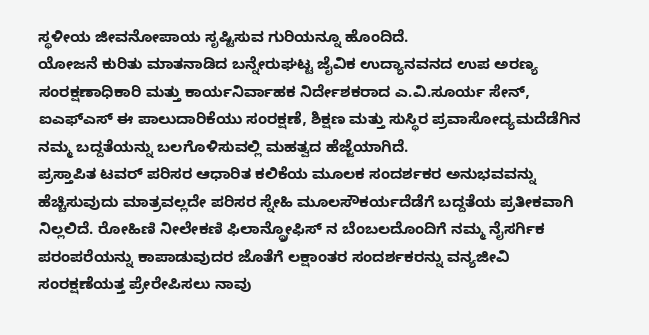ಸ್ಥಳೀಯ ಜೀವನೋಪಾಯ ಸೃಷ್ಟಿಸುವ ಗುರಿಯನ್ನೂ ಹೊಂದಿದೆ.
ಯೋಜನೆ ಕುರಿತು ಮಾತನಾಡಿದ ಬನ್ನೇರುಘಟ್ಟ ಜೈವಿಕ ಉದ್ಯಾನವನದ ಉಪ ಅರಣ್ಯ ಸಂರಕ್ಷಣಾಧಿಕಾರಿ ಮತ್ತು ಕಾರ್ಯನಿರ್ವಾಹಕ ನಿರ್ದೇಶಕರಾದ ಎ.ವಿ.ಸೂರ್ಯ ಸೇನ್, ಐಎಫ್ಎಸ್ ಈ ಪಾಲುದಾರಿಕೆಯು ಸಂರಕ್ಷಣೆ, ಶಿಕ್ಷಣ ಮತ್ತು ಸುಸ್ಥಿರ ಪ್ರವಾಸೋದ್ಯಮದೆಡೆಗಿನ ನಮ್ಮ ಬದ್ದತೆಯನ್ನು ಬಲಗೊಳಿಸುವಲ್ಲಿ ಮಹತ್ವದ ಹೆಜ್ಜೆಯಾಗಿದೆ.
ಪ್ರಸ್ತಾಪಿತ ಟವರ್ ಪರಿಸರ ಆಧಾರಿತ ಕಲಿಕೆಯ ಮೂಲಕ ಸಂದರ್ಶಕರ ಅನುಭವವನ್ನು ಹೆಚ್ಚಿಸುವುದು ಮಾತ್ರವಲ್ಲದೇ ಪರಿಸರ ಸ್ನೇಹಿ ಮೂಲಸೌಕರ್ಯದೆಡೆಗೆ ಬದ್ದತೆಯ ಪ್ರತೀಕವಾಗಿ ನಿಲ್ಲಲಿದೆ. ರೋಹಿಣಿ ನೀಲೇಕಣಿ ಫಿಲಾನ್ಥ್ರೋಫಿಸ್ ನ ಬೆಂಬಲದೊಂದಿಗೆ ನಮ್ಮ ನೈಸರ್ಗಿಕ ಪರಂಪರೆಯನ್ನು ಕಾಪಾಡುವುದರ ಜೊತೆಗೆ ಲಕ್ಷಾಂತರ ಸಂದರ್ಶಕರನ್ನು ವನ್ಯಜೀವಿ ಸಂರಕ್ಷಣೆಯತ್ತ ಪ್ರೇರೇಪಿಸಲು ನಾವು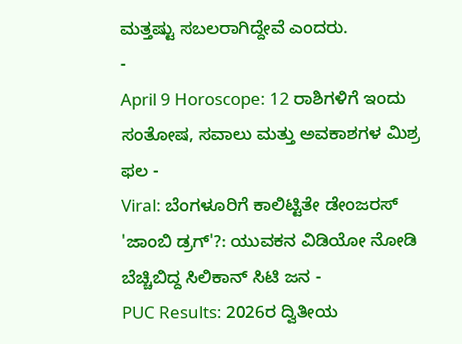ಮತ್ತಷ್ಟು ಸಬಲರಾಗಿದ್ದೇವೆ ಎಂದರು.
-
April 9 Horoscope: 12 ರಾಶಿಗಳಿಗೆ ಇಂದು ಸಂತೋಷ, ಸವಾಲು ಮತ್ತು ಅವಕಾಶಗಳ ಮಿಶ್ರ ಫಲ -
Viral: ಬೆಂಗಳೂರಿಗೆ ಕಾಲಿಟ್ಟಿತೇ ಡೇಂಜರಸ್ 'ಜಾಂಬಿ ಡ್ರಗ್'?: ಯುವಕನ ವಿಡಿಯೋ ನೋಡಿ ಬೆಚ್ಚಿಬಿದ್ದ ಸಿಲಿಕಾನ್ ಸಿಟಿ ಜನ -
PUC Results: 2026ರ ದ್ವಿತೀಯ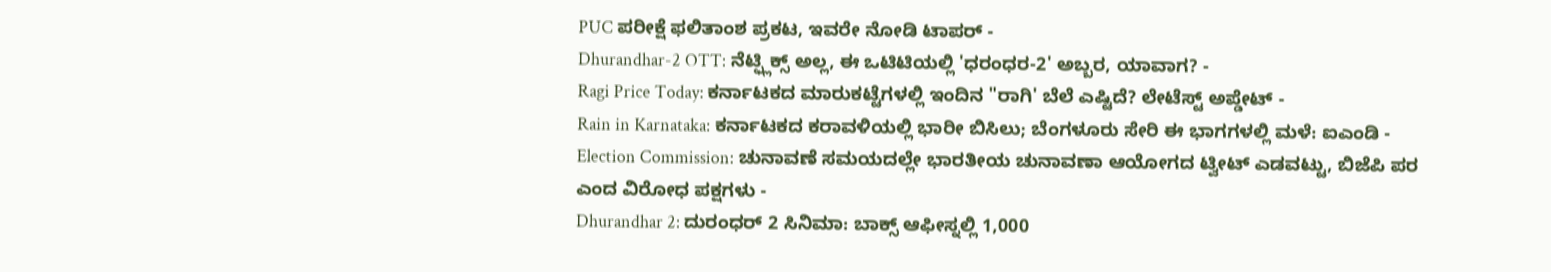PUC ಪರೀಕ್ಷೆ ಫಲಿತಾಂಶ ಪ್ರಕಟ, ಇವರೇ ನೋಡಿ ಟಾಪರ್ -
Dhurandhar-2 OTT: ನೆಟ್ಫ್ಲಿಕ್ಸ್ ಅಲ್ಲ, ಈ ಒಟಿಟಿಯಲ್ಲಿ 'ಧರಂಧರ-2' ಅಬ್ಬರ, ಯಾವಾಗ? -
Ragi Price Today: ಕರ್ನಾಟಕದ ಮಾರುಕಟ್ಟೆಗಳಲ್ಲಿ ಇಂದಿನ "ರಾಗಿ' ಬೆಲೆ ಎಷ್ಟಿದೆ? ಲೇಟೆಸ್ಟ್ ಅಪ್ಡೇಟ್ -
Rain in Karnataka: ಕರ್ನಾಟಕದ ಕರಾವಳಿಯಲ್ಲಿ ಭಾರೀ ಬಿಸಿಲು; ಬೆಂಗಳೂರು ಸೇರಿ ಈ ಭಾಗಗಳಲ್ಲಿ ಮಳೆ: ಐಎಂಡಿ -
Election Commission: ಚುನಾವಣೆ ಸಮಯದಲ್ಲೇ ಭಾರತೀಯ ಚುನಾವಣಾ ಆಯೋಗದ ಟ್ವೀಟ್ ಎಡವಟ್ಟು, ಬಿಜೆಪಿ ಪರ ಎಂದ ವಿರೋಧ ಪಕ್ಷಗಳು -
Dhurandhar 2: ದುರಂಧರ್ 2 ಸಿನಿಮಾ: ಬಾಕ್ಸ್ ಆಫೀಸ್ನಲ್ಲಿ 1,000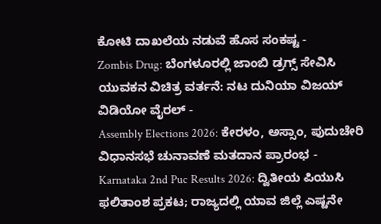ಕೋಟಿ ದಾಖಲೆಯ ನಡುವೆ ಹೊಸ ಸಂಕಷ್ಟ -
Zombis Drug: ಬೆಂಗಳೂರಲ್ಲಿ ಜಾಂಬಿ ಡ್ರಗ್ಸ್ ಸೇವಿಸಿ ಯುವಕನ ವಿಚಿತ್ರ ವರ್ತನೆ: ನಟ ದುನಿಯಾ ವಿಜಯ್ ವಿಡಿಯೋ ವೈರಲ್ -
Assembly Elections 2026: ಕೇರಳಂ, ಅಸ್ಸಾಂ, ಪುದುಚೇರಿ ವಿಧಾನಸಭೆ ಚುನಾವಣೆ ಮತದಾನ ಪ್ರಾರಂಭ -
Karnataka 2nd Puc Results 2026: ದ್ವಿತೀಯ ಪಿಯುಸಿ ಫಲಿತಾಂಶ ಪ್ರಕಟ; ರಾಜ್ಯದಲ್ಲಿ ಯಾವ ಜಿಲ್ಲೆ ಎಷ್ಟನೇ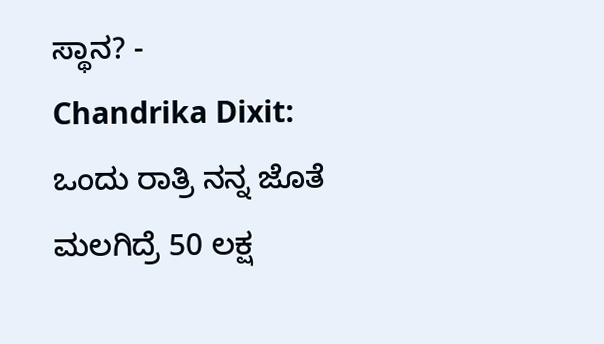ಸ್ಥಾನ? -
Chandrika Dixit: ಒಂದು ರಾತ್ರಿ ನನ್ನ ಜೊತೆ ಮಲಗಿದ್ರೆ 50 ಲಕ್ಷ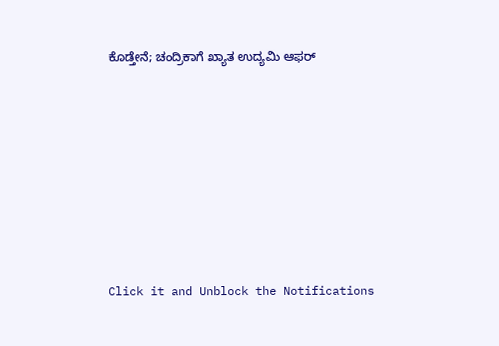ಕೊಡ್ತೇನೆ; ಚಂದ್ರಿಕಾಗೆ ಖ್ಯಾತ ಉದ್ಯಮಿ ಆಫರ್












Click it and Unblock the Notifications